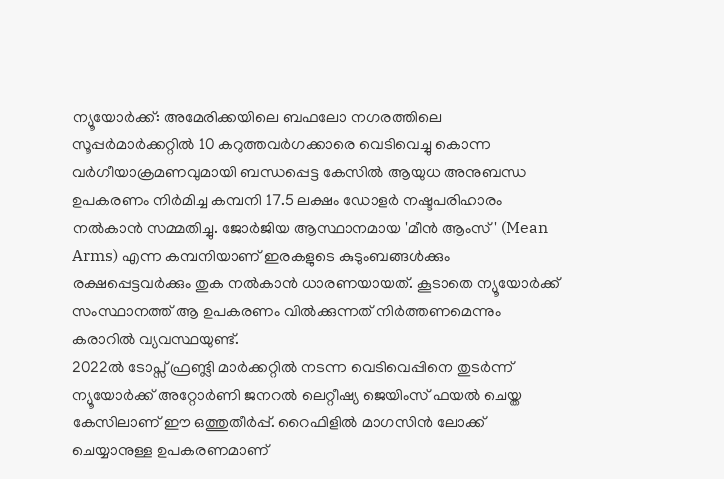ന്യൂയോർക്ക്: അമേരിക്കയിലെ ബഫലോ നഗരത്തിലെ സൂപ്പർമാർക്കറ്റിൽ 10 കറുത്തവർഗക്കാരെ വെടിവെച്ചു കൊന്ന വർഗീയാക്രമണവുമായി ബന്ധപ്പെട്ട കേസിൽ ആയുധ അനുബന്ധ ഉപകരണം നിർമിച്ച കമ്പനി 17.5 ലക്ഷം ഡോളർ നഷ്ടപരിഹാരം നൽകാൻ സമ്മതിച്ചു. ജോർജിയ ആസ്ഥാനമായ 'മീൻ ആംസ്' (Mean Arms) എന്ന കമ്പനിയാണ് ഇരകളുടെ കുടുംബങ്ങൾക്കും രക്ഷപ്പെട്ടവർക്കും തുക നൽകാൻ ധാരണയായത്. കൂടാതെ ന്യൂയോർക്ക് സംസ്ഥാനത്ത് ആ ഉപകരണം വിൽക്കുന്നത് നിർത്തണമെന്നും കരാറിൽ വ്യവസ്ഥയുണ്ട്.
2022ൽ ടോപ്സ് ഫ്രണ്ട്ലി മാർക്കറ്റിൽ നടന്ന വെടിവെപ്പിനെ തുടർന്ന് ന്യൂയോർക്ക് അറ്റോർണി ജനറൽ ലെറ്റീഷ്യ ജെയിംസ് ഫയൽ ചെയ്ത കേസിലാണ് ഈ ഒത്തുതീർപ്പ്. റൈഫിളിൽ മാഗസിൻ ലോക്ക് ചെയ്യാനുള്ള ഉപകരണമാണ്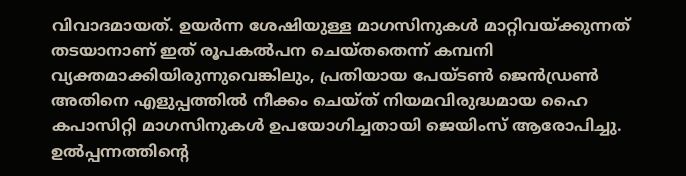വിവാദമായത്. ഉയർന്ന ശേഷിയുള്ള മാഗസിനുകൾ മാറ്റിവയ്ക്കുന്നത് തടയാനാണ് ഇത് രൂപകൽപന ചെയ്തതെന്ന് കമ്പനി വ്യക്തമാക്കിയിരുന്നുവെങ്കിലും, പ്രതിയായ പേയ്ടൺ ജെൻഡ്രൺ അതിനെ എളുപ്പത്തിൽ നീക്കം ചെയ്ത് നിയമവിരുദ്ധമായ ഹൈ കപാസിറ്റി മാഗസിനുകൾ ഉപയോഗിച്ചതായി ജെയിംസ് ആരോപിച്ചു. ഉൽപ്പന്നത്തിന്റെ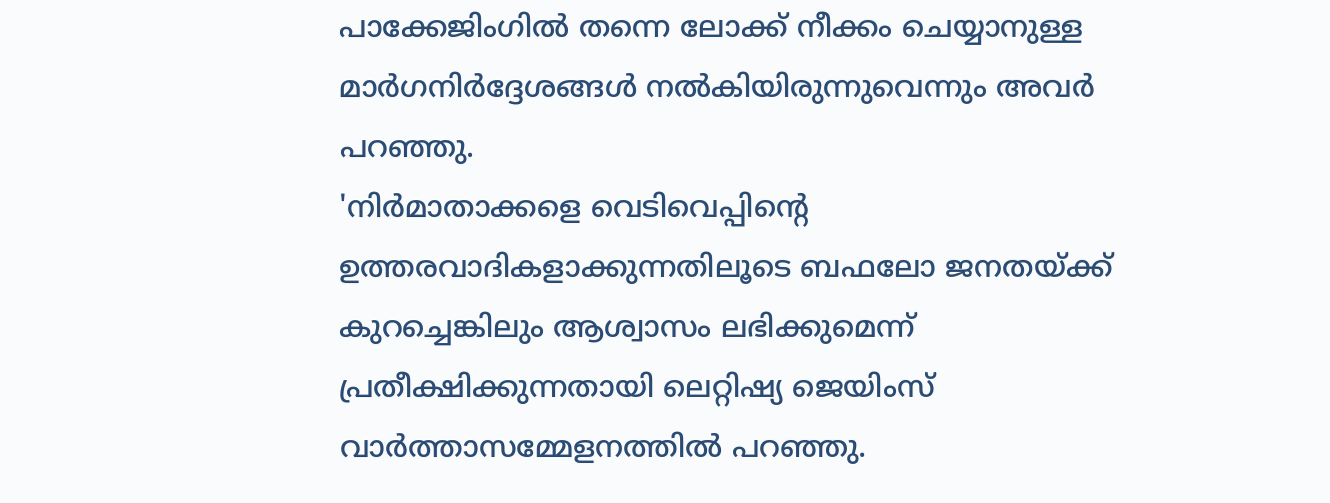പാക്കേജിംഗിൽ തന്നെ ലോക്ക് നീക്കം ചെയ്യാനുള്ള മാർഗനിർദ്ദേശങ്ങൾ നൽകിയിരുന്നുവെന്നും അവർ പറഞ്ഞു.
'നിർമാതാക്കളെ വെടിവെപ്പിന്റെ ഉത്തരവാദികളാക്കുന്നതിലൂടെ ബഫലോ ജനതയ്ക്ക് കുറച്ചെങ്കിലും ആശ്വാസം ലഭിക്കുമെന്ന് പ്രതീക്ഷിക്കുന്നതായി ലെറ്റിഷ്യ ജെയിംസ് വാർത്താസമ്മേളനത്തിൽ പറഞ്ഞു.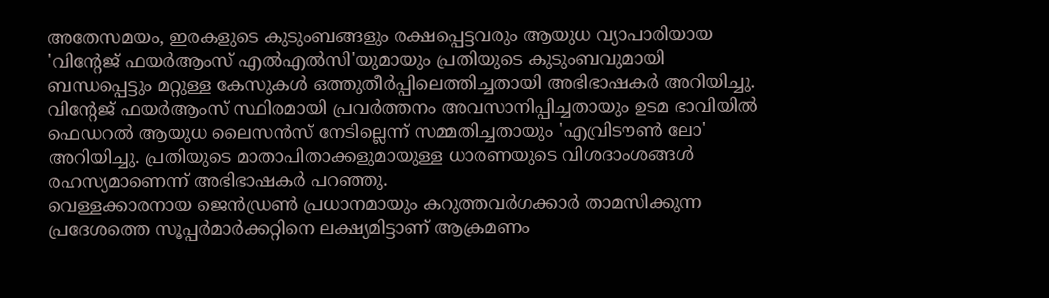അതേസമയം, ഇരകളുടെ കുടുംബങ്ങളും രക്ഷപ്പെട്ടവരും ആയുധ വ്യാപാരിയായ 'വിന്റേജ് ഫയർആംസ് എൽഎൽസി'യുമായും പ്രതിയുടെ കുടുംബവുമായി ബന്ധപ്പെട്ടും മറ്റുള്ള കേസുകൾ ഒത്തുതീർപ്പിലെത്തിച്ചതായി അഭിഭാഷകർ അറിയിച്ചു. വിന്റേജ് ഫയർആംസ് സ്ഥിരമായി പ്രവർത്തനം അവസാനിപ്പിച്ചതായും ഉടമ ഭാവിയിൽ ഫെഡറൽ ആയുധ ലൈസൻസ് നേടില്ലെന്ന് സമ്മതിച്ചതായും 'എവ്രിടൗൺ ലോ' അറിയിച്ചു. പ്രതിയുടെ മാതാപിതാക്കളുമായുള്ള ധാരണയുടെ വിശദാംശങ്ങൾ രഹസ്യമാണെന്ന് അഭിഭാഷകർ പറഞ്ഞു.
വെള്ളക്കാരനായ ജെൻഡ്രൺ പ്രധാനമായും കറുത്തവർഗക്കാർ താമസിക്കുന്ന പ്രദേശത്തെ സൂപ്പർമാർക്കറ്റിനെ ലക്ഷ്യമിട്ടാണ് ആക്രമണം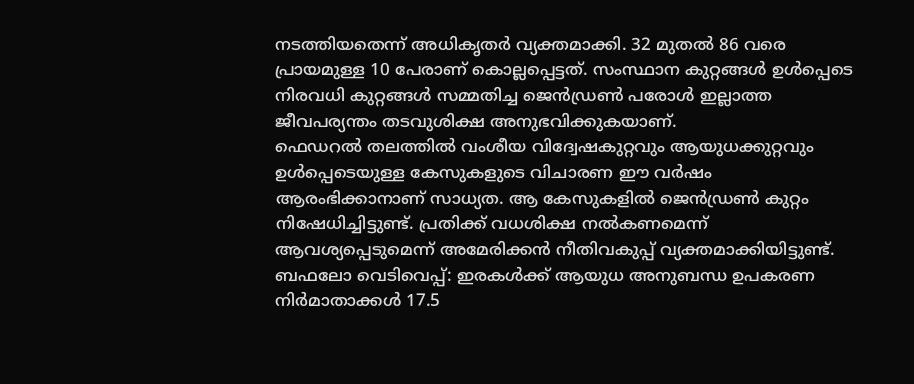നടത്തിയതെന്ന് അധികൃതർ വ്യക്തമാക്കി. 32 മുതൽ 86 വരെ പ്രായമുള്ള 10 പേരാണ് കൊല്ലപ്പെട്ടത്. സംസ്ഥാന കുറ്റങ്ങൾ ഉൾപ്പെടെ നിരവധി കുറ്റങ്ങൾ സമ്മതിച്ച ജെൻഡ്രൺ പരോൾ ഇല്ലാത്ത ജീവപര്യന്തം തടവുശിക്ഷ അനുഭവിക്കുകയാണ്.
ഫെഡറൽ തലത്തിൽ വംശീയ വിദ്വേഷകുറ്റവും ആയുധക്കുറ്റവും ഉൾപ്പെടെയുള്ള കേസുകളുടെ വിചാരണ ഈ വർഷം ആരംഭിക്കാനാണ് സാധ്യത. ആ കേസുകളിൽ ജെൻഡ്രൺ കുറ്റം നിഷേധിച്ചിട്ടുണ്ട്. പ്രതിക്ക് വധശിക്ഷ നൽകണമെന്ന് ആവശ്യപ്പെടുമെന്ന് അമേരിക്കൻ നീതിവകുപ്പ് വ്യക്തമാക്കിയിട്ടുണ്ട്.
ബഫലോ വെടിവെപ്പ്: ഇരകൾക്ക് ആയുധ അനുബന്ധ ഉപകരണ നിർമാതാക്കൾ 17.5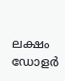ലക്ഷം ഡോളർ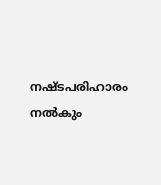നഷ്ടപരിഹാരം നൽകും